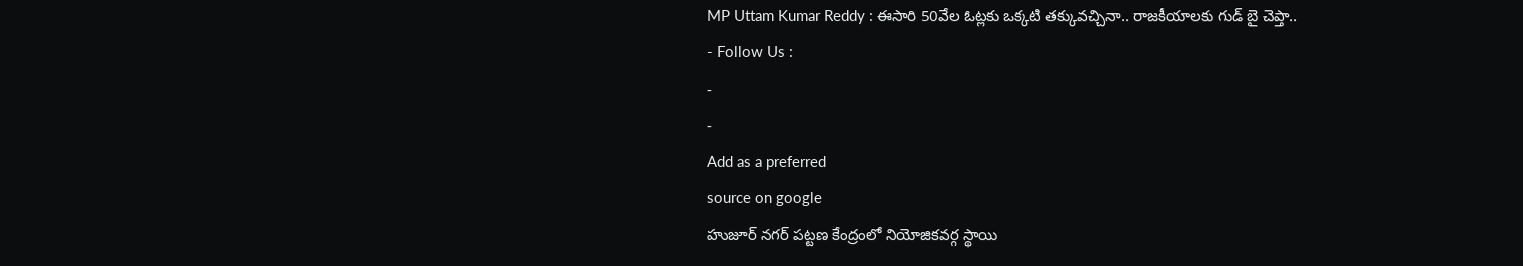MP Uttam Kumar Reddy : ఈసారి 50వేల ఓట్లకు ఒక్కటి తక్కువచ్చినా.. రాజకీయాలకు గుడ్ బై చెప్తా..
- Follow Us :
-
-
Add as a preferred
source on google
హుజూర్ నగర్ పట్టణ కేంద్రంలో నియోజికవర్గ స్థాయి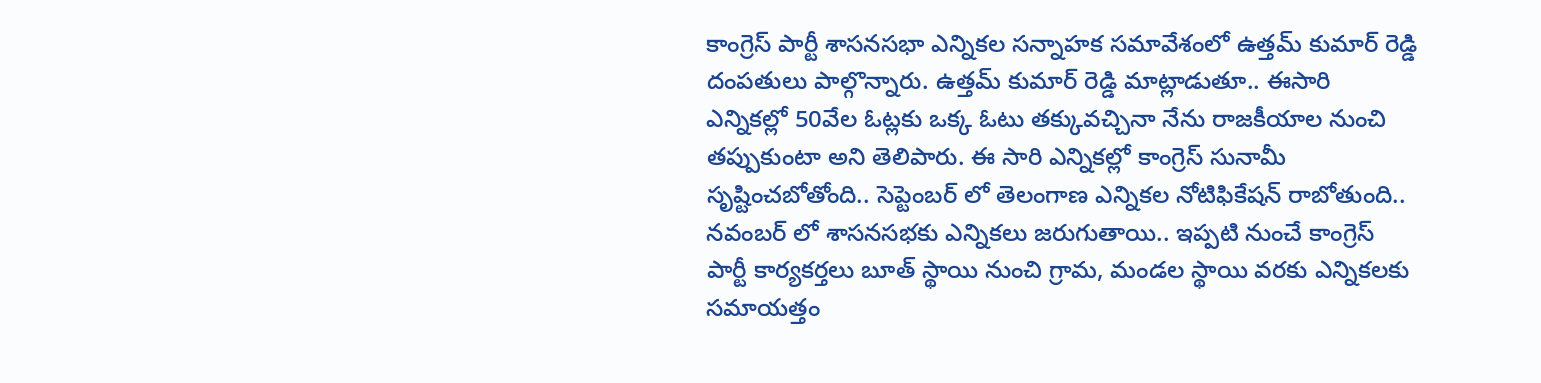కాంగ్రెస్ పార్టీ శాసనసభా ఎన్నికల సన్నాహక సమావేశంలో ఉత్తమ్ కుమార్ రెడ్డి దంపతులు పాల్గొన్నారు. ఉత్తమ్ కుమార్ రెడ్డి మాట్లాడుతూ.. ఈసారి ఎన్నికల్లో 50వేల ఓట్లకు ఒక్క ఓటు తక్కువచ్చినా నేను రాజకీయాల నుంచి తప్పుకుంటా అని తెలిపారు. ఈ సారి ఎన్నికల్లో కాంగ్రెస్ సునామీ సృష్టించబోతోంది.. సెప్టెంబర్ లో తెలంగాణ ఎన్నికల నోటిఫికేషన్ రాబోతుంది.. నవంబర్ లో శాసనసభకు ఎన్నికలు జరుగుతాయి.. ఇప్పటి నుంచే కాంగ్రెస్ పార్టీ కార్యకర్తలు బూత్ స్థాయి నుంచి గ్రామ, మండల స్థాయి వరకు ఎన్నికలకు సమాయత్తం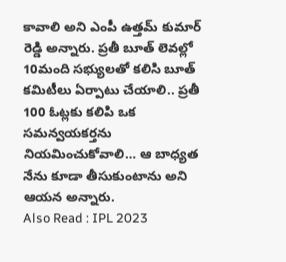కావాలి అని ఎంపీ ఉత్తమ్ కుమార్ రెడ్డి అన్నారు. ప్రతీ బూత్ లెవల్లో 10మంది సభ్యులతో కలిసి బూత్ కమిటీలు ఏర్పాటు చేయాలి.. ప్రతీ 100 ఓట్లకు కలిపి ఒక సమన్వయకర్తను నియమించుకోవాలి… ఆ బాధ్యత నేను కూడా తీసుకుంటాను అని ఆయన అన్నారు.
Also Read : IPL 2023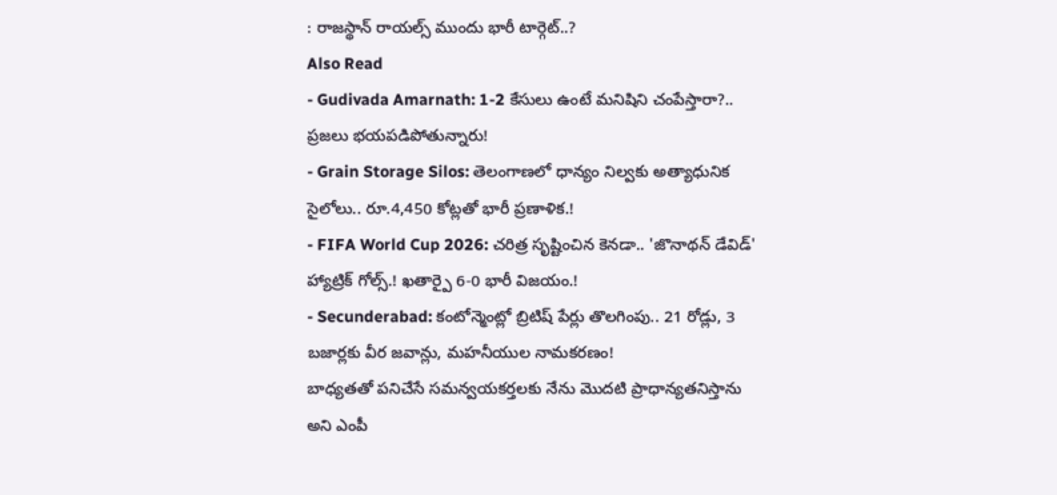: రాజస్థాన్ రాయల్స్ ముందు భారీ టార్గెట్..?
Also Read
- Gudivada Amarnath: 1-2 కేసులు ఉంటే మనిషిని చంపేస్తారా?.. ప్రజలు భయపడిపోతున్నారు!
- Grain Storage Silos: తెలంగాణలో ధాన్యం నిల్వకు అత్యాధునిక సైలోలు.. రూ.4,450 కోట్లతో భారీ ప్రణాళిక.!
- FIFA World Cup 2026: చరిత్ర సృష్టించిన కెనడా.. 'జొనాథన్ డేవిడ్' హ్యాట్రిక్ గోల్స్.! ఖతార్పై 6-0 భారీ విజయం.!
- Secunderabad: కంటోన్మెంట్లో బ్రిటిష్ పేర్లు తొలగింపు.. 21 రోడ్లు, 3 బజార్లకు వీర జవాన్లు, మహనీయుల నామకరణం!
బాధ్యతతో పనిచేసే సమన్వయకర్తలకు నేను మొదటి ప్రాధాన్యతనిస్తాను అని ఎంపీ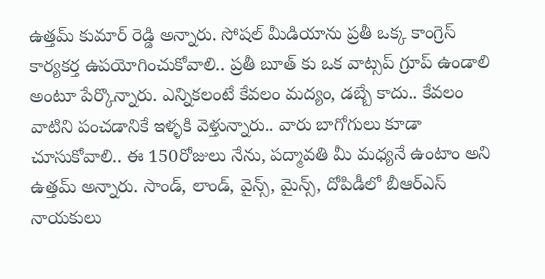ఉత్తమ్ కుమార్ రెడ్డి అన్నారు. సోషల్ మీడియాను ప్రతీ ఒక్క కాంగ్రెస్ కార్యకర్త ఉపయోగించుకోవాలి.. ప్రతీ బూత్ కు ఒక వాట్సప్ గ్రూప్ ఉండాలి అంటూ పేర్కొన్నారు. ఎన్నికలంటే కేవలం మద్యం, డబ్బే కాదు.. కేవలం వాటిని పంచడానికే ఇళ్ళకి వెళ్తున్నారు.. వారు బాగోగులు కూడా చూసుకోవాలి.. ఈ 150రోజులు నేను, పద్మావతి మీ మధ్యనే ఉంటాం అని ఉత్తమ్ అన్నారు. సాండ్, లాండ్, వైన్స్, మైన్స్, దోపిడీలో బీఆర్ఎస్ నాయకులు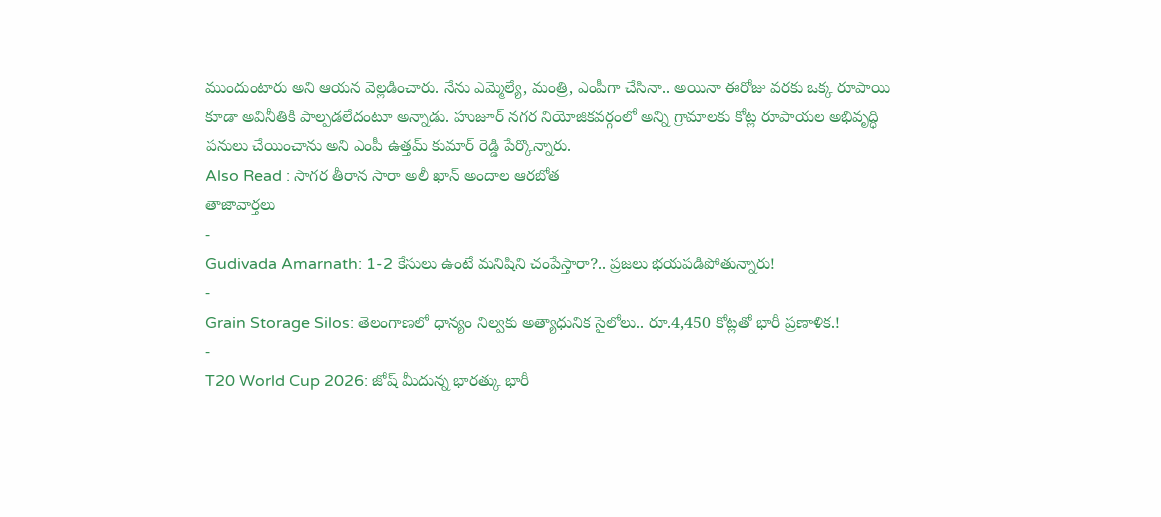ముందుంటారు అని ఆయన వెల్లడించారు. నేను ఎమ్మెల్యే, మంత్రి, ఎంపీగా చేసినా.. అయినా ఈరోజు వరకు ఒక్క రూపాయి కూడా అవినీతికి పాల్పడలేదంటూ అన్నాడు. హుజూర్ నగర నియోజికవర్గంలో అన్ని గ్రామాలకు కోట్ల రూపాయల అభివృద్ధి పనులు చేయించాను అని ఎంపీ ఉత్తమ్ కుమార్ రెడ్డి పేర్కొన్నారు.
Also Read : సాగర తీరాన సారా అలీ ఖాన్ అందాల ఆరబోత
తాజావార్తలు
-
Gudivada Amarnath: 1-2 కేసులు ఉంటే మనిషిని చంపేస్తారా?.. ప్రజలు భయపడిపోతున్నారు!
-
Grain Storage Silos: తెలంగాణలో ధాన్యం నిల్వకు అత్యాధునిక సైలోలు.. రూ.4,450 కోట్లతో భారీ ప్రణాళిక.!
-
T20 World Cup 2026: జోష్ మీదున్న భారత్కు భారీ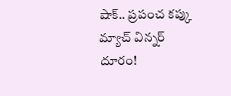షాక్.. ప్రపంచ కప్కు మ్యాచ్ విన్నర్ దూరం!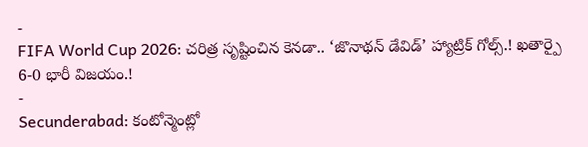-
FIFA World Cup 2026: చరిత్ర సృష్టించిన కెనడా.. ‘జొనాథన్ డేవిడ్’ హ్యాట్రిక్ గోల్స్.! ఖతార్పై 6-0 భారీ విజయం.!
-
Secunderabad: కంటోన్మెంట్లో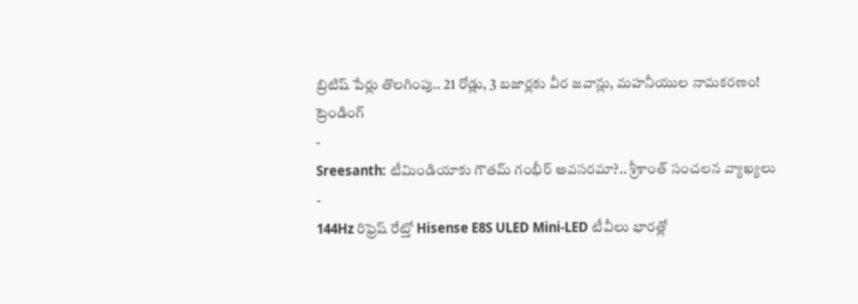బ్రిటిష్ పేర్లు తొలగింపు.. 21 రోడ్లు, 3 బజార్లకు వీర జవాన్లు, మహనీయుల నామకరణం!
ట్రెండింగ్
-
Sreesanth: టీమిండియాకు గౌతమ్ గంభీర్ అవసరమా?.. శ్రీశాంత్ సంచలన వ్యాఖ్యలు
-
144Hz రిఫ్రెష్ రేట్తో Hisense E8S ULED Mini-LED టీవీలు భారత్లో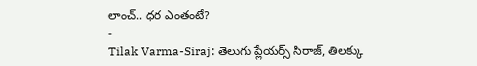లాంచ్.. ధర ఎంతంటే?
-
Tilak Varma-Siraj: తెలుగు ప్లేయర్స్ సిరాజ్, తిలక్కు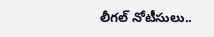లీగల్ నోటీసులు..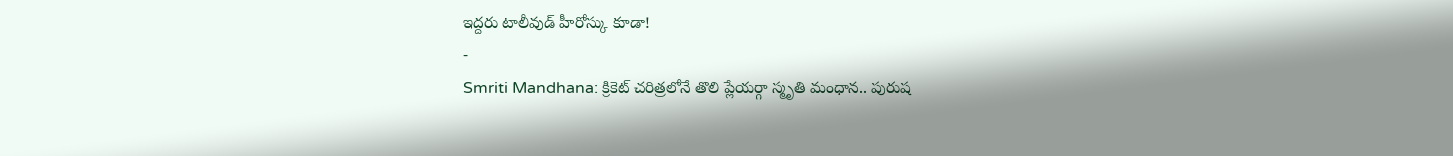ఇద్దరు టాలీవుడ్ హీరోస్కు కూడా!
-
Smriti Mandhana: క్రికెట్ చరిత్రలోనే తొలి ప్లేయర్గా స్మృతి మంధాన.. పురుష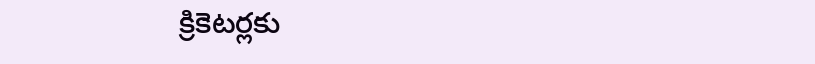క్రికెటర్లకు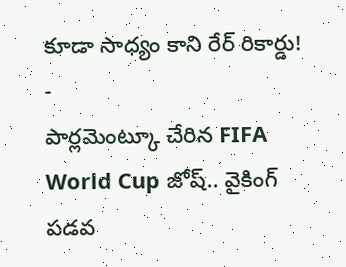కూడా సాధ్యం కాని రేర్ రికార్డు!
-
పార్లమెంట్కూ చేరిన FIFA World Cup జోష్.. వైకింగ్ పడవ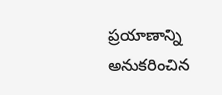ప్రయాణాన్ని అనుకరించిన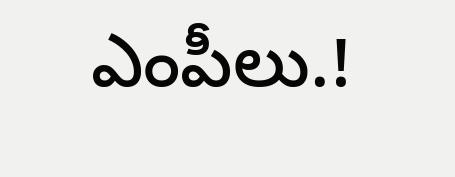ఎంపీలు.!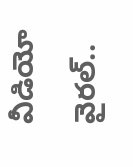వీడియో వైరల్..